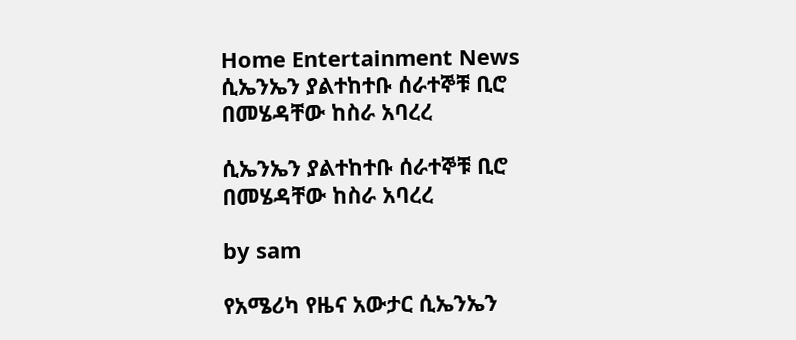Home Entertainment News ሲኤንኤን ያልተከተቡ ሰራተኞቹ ቢሮ በመሄዳቸው ከስራ አባረረ

ሲኤንኤን ያልተከተቡ ሰራተኞቹ ቢሮ በመሄዳቸው ከስራ አባረረ

by sam

የአሜሪካ የዜና አውታር ሲኤንኤን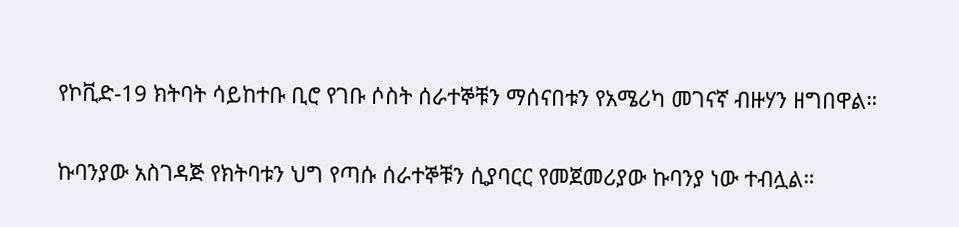የኮቪድ-19 ክትባት ሳይከተቡ ቢሮ የገቡ ሶስት ሰራተኞቹን ማሰናበቱን የአሜሪካ መገናኛ ብዙሃን ዘግበዋል።

ኩባንያው አስገዳጅ የክትባቱን ህግ የጣሱ ሰራተኞቹን ሲያባርር የመጀመሪያው ኩባንያ ነው ተብሏል።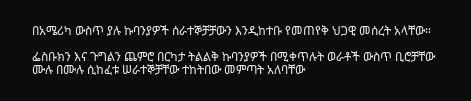በአሜሪካ ውስጥ ያሉ ኩባንያዎች ሰራተኞቻቻውን እንዲከተቡ የመጠየቅ ህጋዊ መሰረት አላቸው።

ፌስቡክን እና ጉግልን ጨምሮ በርካታ ትልልቅ ኩባንያዎች በሚቀጥሉት ወራቶች ውስጥ ቢሮቻቸው ሙሉ በሙሉ ሲከፈቱ ሠራተኞቻቸው ተከትበው መምጣት አለባቸው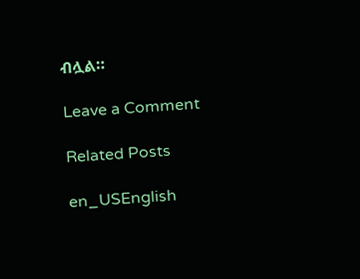ብሏል።

Leave a Comment

Related Posts

en_USEnglish